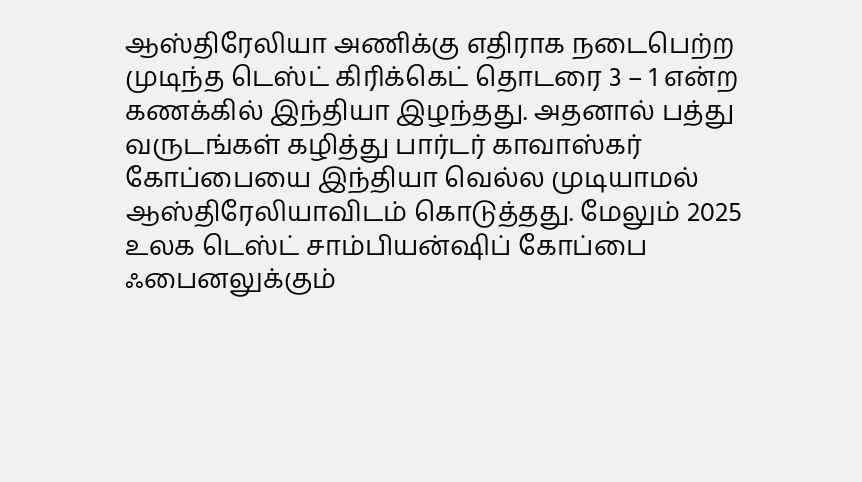ஆஸ்திரேலியா அணிக்கு எதிராக நடைபெற்ற முடிந்த டெஸ்ட் கிரிக்கெட் தொடரை 3 – 1 என்ற கணக்கில் இந்தியா இழந்தது. அதனால் பத்து வருடங்கள் கழித்து பார்டர் காவாஸ்கர் கோப்பையை இந்தியா வெல்ல முடியாமல் ஆஸ்திரேலியாவிடம் கொடுத்தது. மேலும் 2025 உலக டெஸ்ட் சாம்பியன்ஷிப் கோப்பை ஃபைனலுக்கும்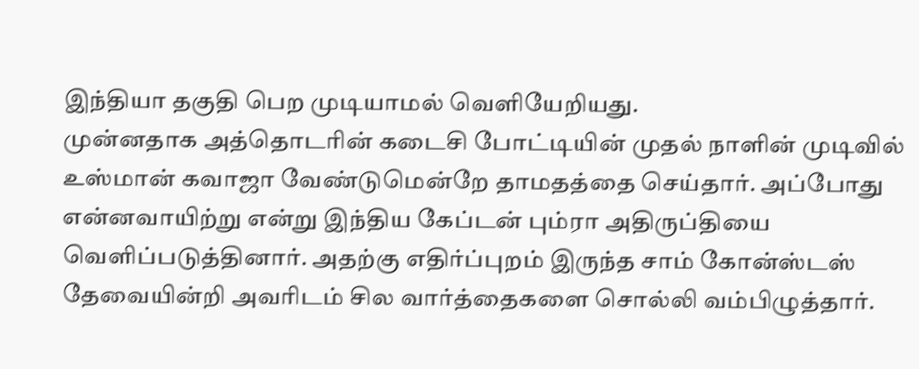இந்தியா தகுதி பெற முடியாமல் வெளியேறியது.
முன்னதாக அத்தொடரின் கடைசி போட்டியின் முதல் நாளின் முடிவில் உஸ்மான் கவாஜா வேண்டுமென்றே தாமதத்தை செய்தார். அப்போது என்னவாயிற்று என்று இந்திய கேப்டன் பும்ரா அதிருப்தியை வெளிப்படுத்தினார். அதற்கு எதிர்ப்புறம் இருந்த சாம் கோன்ஸ்டஸ் தேவையின்றி அவரிடம் சில வார்த்தைகளை சொல்லி வம்பிழுத்தார்.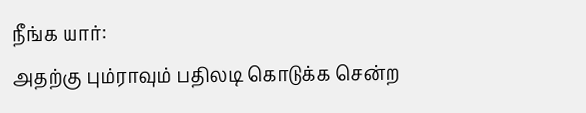நீங்க யார்:
அதற்கு பும்ராவும் பதிலடி கொடுக்க சென்ற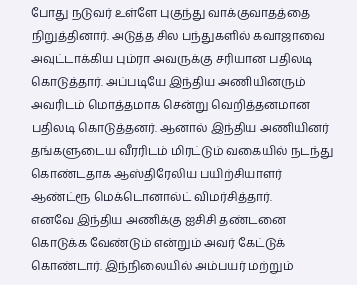போது நடுவர் உள்ளே புகுந்து வாக்குவாதத்தை நிறுத்தினார். அடுத்த சில பந்துகளில் கவாஜாவை அவுட்டாக்கிய பும்ரா அவருக்கு சரியான பதிலடி கொடுத்தார். அப்படியே இந்திய அணியினரும் அவரிடம் மொத்தமாக சென்று வெறித்தனமான பதிலடி கொடுத்தனர். ஆனால் இந்திய அணியினர் தங்களுடைய வீரரிடம் மிரட்டும் வகையில் நடந்து கொண்டதாக ஆஸ்திரேலிய பயிற்சியாளர் ஆண்ட்ரூ மெக்டொனால்ட் விமர்சித்தார்.
எனவே இந்திய அணிக்கு ஐசிசி தண்டனை கொடுக்க வேண்டும் என்றும் அவர் கேட்டுக் கொண்டார். இந்நிலையில் அம்பயர் மற்றும்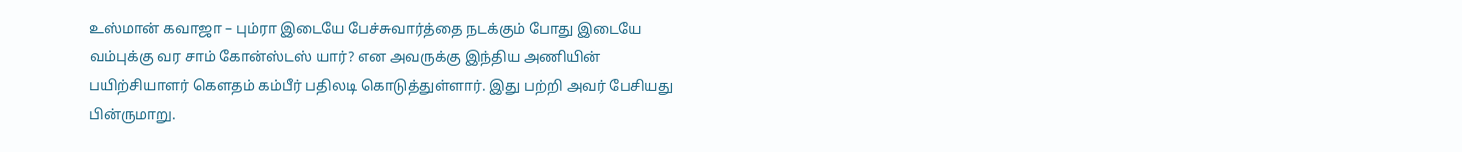உஸ்மான் கவாஜா – பும்ரா இடையே பேச்சுவார்த்தை நடக்கும் போது இடையே வம்புக்கு வர சாம் கோன்ஸ்டஸ் யார்? என அவருக்கு இந்திய அணியின் பயிற்சியாளர் கௌதம் கம்பீர் பதிலடி கொடுத்துள்ளார். இது பற்றி அவர் பேசியது பின்ருமாறு.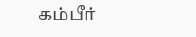கம்பீர்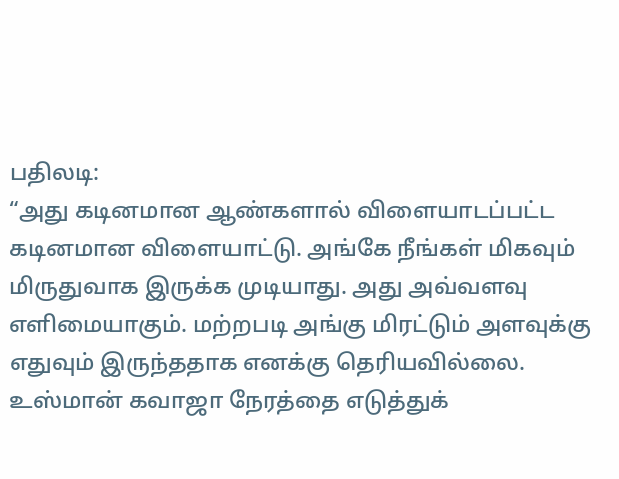பதிலடி:
“அது கடினமான ஆண்களால் விளையாடப்பட்ட கடினமான விளையாட்டு. அங்கே நீங்கள் மிகவும் மிருதுவாக இருக்க முடியாது. அது அவ்வளவு எளிமையாகும். மற்றபடி அங்கு மிரட்டும் அளவுக்கு எதுவும் இருந்ததாக எனக்கு தெரியவில்லை. உஸ்மான் கவாஜா நேரத்தை எடுத்துக்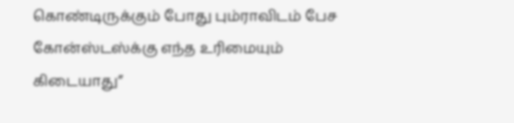கொண்டிருக்கும் போது பும்ராவிடம் பேச கோன்ஸ்டஸ்க்கு எந்த உரிமையும் கிடையாது”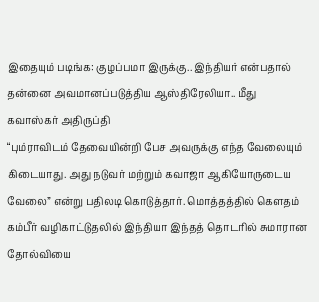இதையும் படிங்க: குழப்பமா இருக்கு.. இந்தியர் என்பதால் தன்னை அவமானப்படுத்திய ஆஸ்திரேலியா.. மீது கவாஸ்கர் அதிருப்தி
“பும்ராவிடம் தேவையின்றி பேச அவருக்கு எந்த வேலையும் கிடையாது. அது நடுவர் மற்றும் கவாஜா ஆகியோருடைய வேலை” என்று பதிலடி கொடுத்தார். மொத்தத்தில் கௌதம் கம்பீர் வழிகாட்டுதலில் இந்தியா இந்தத் தொடரில் சுமாரான தோல்வியை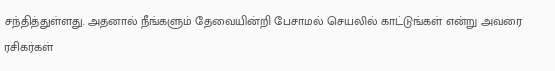சந்தித்துள்ளது. அதனால் நீங்களும் தேவையின்றி பேசாமல் செயலில் காட்டுங்கள் என்று அவரை ரசிகர்கள்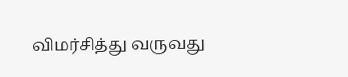விமர்சித்து வருவது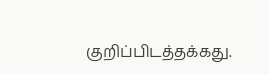குறிப்பிடத்தக்கது.